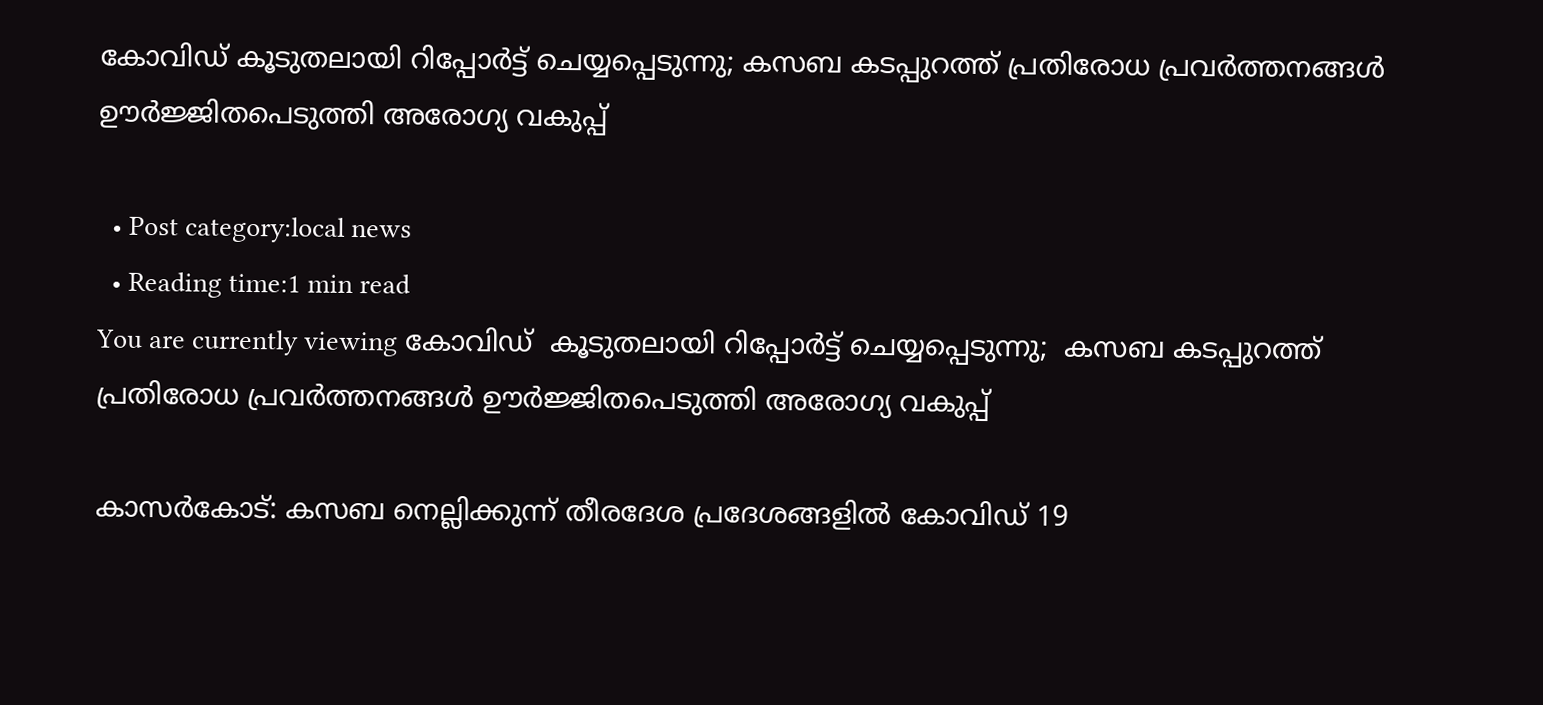കോവിഡ് കൂടുതലായി റിപ്പോര്‍ട്ട് ചെയ്യപ്പെടുന്നു; കസബ കടപ്പുറത്ത് പ്രതിരോധ പ്രവര്‍ത്തനങ്ങള്‍ ഊര്‍ജ്ജിതപെടുത്തി അരോഗ്യ വകുപ്പ്

  • Post category:local news
  • Reading time:1 min read
You are currently viewing കോവിഡ്  കൂടുതലായി റിപ്പോര്‍ട്ട് ചെയ്യപ്പെടുന്നു;  കസബ കടപ്പുറത്ത് പ്രതിരോധ പ്രവര്‍ത്തനങ്ങള്‍ ഊര്‍ജ്ജിതപെടുത്തി അരോഗ്യ വകുപ്പ്

കാസര്‍കോട്: കസബ നെല്ലിക്കുന്ന് തീരദേശ പ്രദേശങ്ങളില്‍ കോവിഡ് 19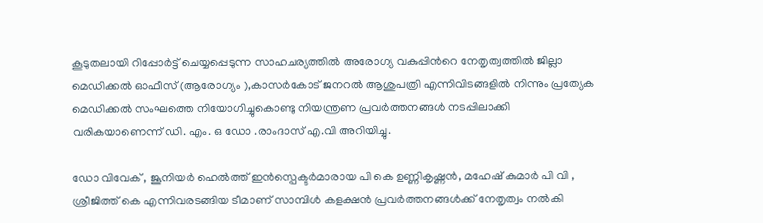കൂടുതലായി റിപ്പോര്‍ട്ട് ചെയ്യപ്പെടുന്ന സാഹചര്യത്തില്‍ അരോഗ്യ വകുപ്പിന്‍റെ നേതൃത്വത്തില്‍ ജില്ലാ മെഡിക്കല്‍ ഓഫീസ് (ആരോഗ്യം ),കാസര്‍കോട് ജനറല്‍ ആശുപത്രി എന്നിവിടങ്ങളില്‍ നിന്നും പ്രത്യേക മെഡിക്കല്‍ സംഘത്തെ നിയോഗിച്ചുകൊണ്ടു നിയന്ത്രണ പ്രവര്‍ത്തനങ്ങള്‍ നടപ്പിലാക്കി വരികയാണെന്ന് ഡി. എം. ഒ ഡോ .രാംദാസ് എ.വി അറിയിച്ചു.

ഡോ വിവേക് , ജൂനിയര്‍ ഹെല്‍ത്ത് ഇന്‍സ്പെക്ടര്‍മാരായ പി കെ ഉണ്ണികൃഷ്ണന്‍, മഹേഷ് കുമാര്‍ പി വി , ശ്രീജിത്ത് കെ എന്നിവരടങ്ങിയ ടീമാണ് സാമ്പിള്‍ കളക്ഷന്‍ പ്രവര്‍ത്തനങ്ങള്‍ക്ക് നേതൃത്വം നല്‍കി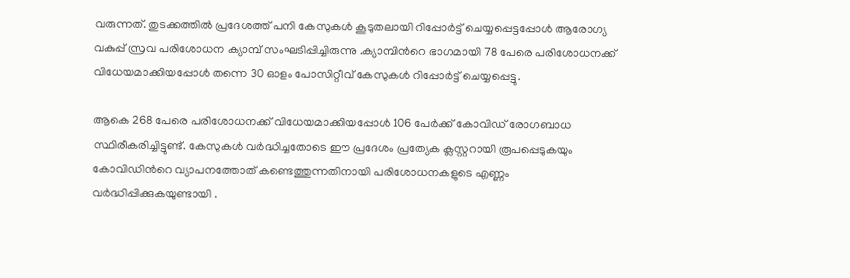വരുന്നത്. തുടക്കത്തില്‍ പ്രദേശത്ത് പനി കേസുകള്‍ കൂടുതലായി റിപ്പോര്‍ട്ട് ചെയ്യപ്പെട്ടപ്പോള്‍ ആരോഗ്യ വകുപ്പ് സ്രവ പരിശോധന ക്യാമ്പ് സംഘടിപ്പിച്ചിരുന്നു .ക്യാമ്പിന്‍റെ ഭാഗമായി 78 പേരെ പരിശോധനക്ക് വിധേയമാക്കിയപ്പോള്‍ തന്നെ 30 ഓളം പോസിറ്റീവ് കേസുകള്‍ റിപ്പോര്‍ട്ട് ചെയ്യപ്പെട്ടു.

ആകെ 268 പേരെ പരിശോധനക്ക് വിധേയമാക്കിയപ്പോള്‍ 106 പേര്‍ക്ക് കോവിഡ് രോഗബാധ സ്ഥിരീകരിച്ചിട്ടുണ്ട്. കേസുകള്‍ വര്‍ദ്ധിച്ചതോടെ ഈ പ്രദേശം പ്രത്യേക ക്ലസ്റ്ററായി രൂപപ്പെടുകയും കോവിഡിന്‍റെ വ്യാപനത്തോത് കണ്ടെത്തുന്നതിനായി പരിശോധനകളുടെ എണ്ണം വര്‍ദ്ധിപ്പിക്കുകയുണ്ടായി .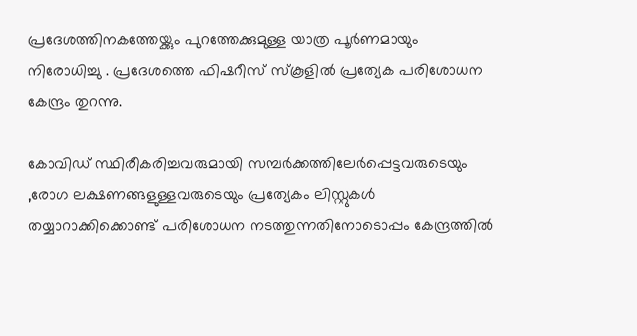പ്രദേശത്തിനകത്തേയ്ക്കും പുറത്തേക്കുമുള്ള യാത്ര പൂര്‍ണമായും നിരോധിച്ചു . പ്രദേശത്തെ ഫിഷറീസ് സ്‌കൂളില്‍ പ്രത്യേക പരിശോധന കേന്ദ്രം തുറന്നു.

കോവിഡ് സ്ഥിരീകരിച്ചവരുമായി സമ്പര്‍ക്കത്തിലേര്‍പ്പെട്ടവരുടെയും ,രോഗ ലക്ഷണങ്ങളുള്ളവരുടെയും പ്രത്യേകം ലിസ്റ്റുകള്‍ തയ്യാറാക്കിക്കൊണ്ട് പരിശോധന നടത്തുന്നതിനോടൊപ്പം കേന്ദ്രത്തില്‍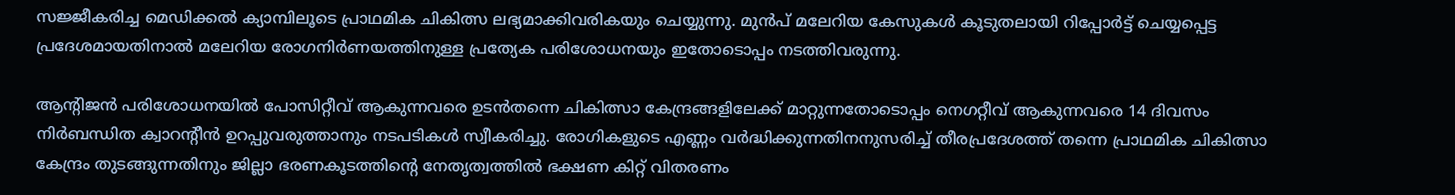സജ്ജീകരിച്ച മെഡിക്കല്‍ ക്യാമ്പിലൂടെ പ്രാഥമിക ചികിത്സ ലഭ്യമാക്കിവരികയും ചെയ്യുന്നു. മുന്‍പ് മലേറിയ കേസുകള്‍ കൂടുതലായി റിപ്പോര്‍ട്ട് ചെയ്യപ്പെട്ട പ്രദേശമായതിനാല്‍ മലേറിയ രോഗനിര്‍ണയത്തിനുള്ള പ്രത്യേക പരിശോധനയും ഇതോടൊപ്പം നടത്തിവരുന്നു.

ആന്റിജന്‍ പരിശോധനയില്‍ പോസിറ്റീവ് ആകുന്നവരെ ഉടന്‍തന്നെ ചികിത്സാ കേന്ദ്രങ്ങളിലേക്ക് മാറ്റുന്നതോടൊപ്പം നെഗറ്റീവ് ആകുന്നവരെ 14 ദിവസം നിര്‍ബന്ധിത ക്വാറന്റീന്‍ ഉറപ്പുവരുത്താനും നടപടികള്‍ സ്വീകരിച്ചു. രോഗികളുടെ എണ്ണം വര്‍ദ്ധിക്കുന്നതിനനുസരിച്ച് തീരപ്രദേശത്ത് തന്നെ പ്രാഥമിക ചികിത്സാ കേന്ദ്രം തുടങ്ങുന്നതിനും ജില്ലാ ഭരണകൂടത്തിന്‍റെ നേതൃത്വത്തില്‍ ഭക്ഷണ കിറ്റ് വിതരണം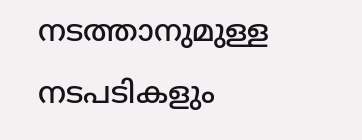നടത്താനുമുള്ള നടപടികളും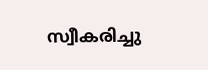സ്വീകരിച്ചു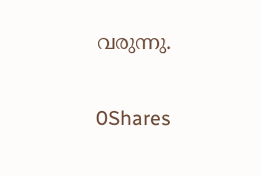വരുന്നു.

0Shares